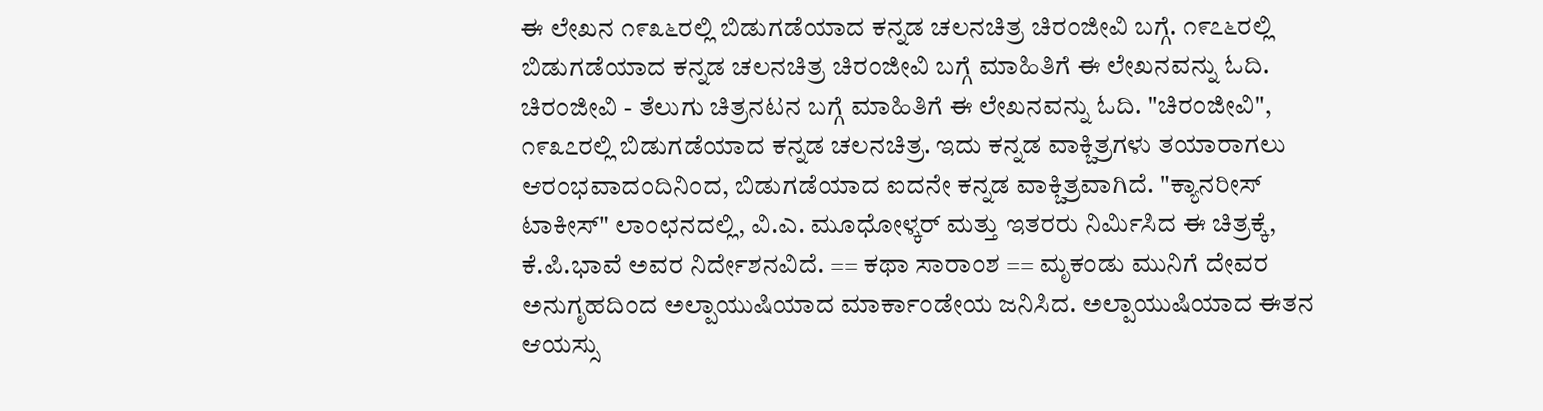ಈ ಲೇಖನ ೧೯೩೬ರಲ್ಲಿ ಬಿಡುಗಡೆಯಾದ ಕನ್ನಡ ಚಲನಚಿತ್ರ ಚಿರಂಜೀವಿ ಬಗ್ಗೆ. ೧೯೭೬ರಲ್ಲಿ ಬಿಡುಗಡೆಯಾದ ಕನ್ನಡ ಚಲನಚಿತ್ರ ಚಿರಂಜೀವಿ ಬಗ್ಗೆ ಮಾಹಿತಿಗೆ ಈ ಲೇಖನವನ್ನು ಓದಿ. ಚಿರಂಜೀವಿ - ತೆಲುಗು ಚಿತ್ರನಟನ ಬಗ್ಗೆ ಮಾಹಿತಿಗೆ ಈ ಲೇಖನವನ್ನು ಓದಿ. "ಚಿರಂಜೀವಿ", ೧೯೩೭ರಲ್ಲಿ ಬಿಡುಗಡೆಯಾದ ಕನ್ನಡ ಚಲನಚಿತ್ರ. ಇದು ಕನ್ನಡ ವಾಕ್ಚಿತ್ರಗಳು ತಯಾರಾಗಲು ಆರಂಭವಾದಂದಿನಿಂದ, ಬಿಡುಗಡೆಯಾದ ಐದನೇ ಕನ್ನಡ ವಾಕ್ಚಿತ್ರವಾಗಿದೆ. "ಕ್ಯಾನರೀಸ್‌ ಟಾಕೀಸ್‌" ಲಾಂಛನದಲ್ಲಿ, ವಿ.ಎ. ಮೂಧೋಳ್ಕರ್‌ ಮತ್ತು ಇತರರು ನಿರ್ಮಿಸಿದ ಈ ಚಿತ್ರಕ್ಕೆ, ಕೆ.ಪಿ.ಭಾವೆ ಅವರ ನಿರ್ದೇಶನವಿದೆ. == ಕಥಾ ಸಾರಾಂಶ == ಮೃಕಂಡು ಮುನಿಗೆ ದೇವರ ಅನುಗೃಹದಿಂದ ಅಲ್ಪಾಯುಷಿಯಾದ ಮಾರ್ಕಾಂಡೇಯ ಜನಿಸಿದ. ಅಲ್ಪಾಯುಷಿಯಾದ ಈತನ ಆಯಸ್ಸು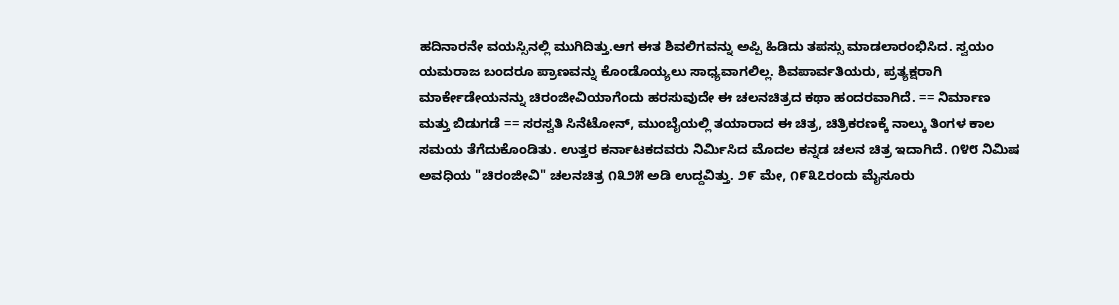ಹದಿನಾರನೇ ವಯಸ್ಸಿನಲ್ಲಿ ಮುಗಿದಿತ್ತು.ಆಗ ಈತ ಶಿವಲಿಗವನ್ನು ಅಪ್ಪಿ ಹಿಡಿದು ತಪಸ್ಸು ಮಾಡಲಾರಂಭಿಸಿದ. ಸ್ವಯಂ ಯಮರಾಜ ಬಂದರೂ ಪ್ರಾಣವನ್ನು ಕೊಂಡೊಯ್ಯಲು ಸಾಧ್ಯವಾಗಲಿಲ್ಲ. ಶಿವಪಾರ್ವತಿಯರು, ಪ್ರತ್ಯಕ್ಷರಾಗಿ ಮಾರ್ಕೇಡೇಯನನ್ನು ಚಿರಂಜೀವಿಯಾಗೆಂದು ಹರಸುವುದೇ ಈ ಚಲನಚಿತ್ರದ ಕಥಾ ಹಂದರವಾಗಿದೆ. == ನಿರ್ಮಾಣ ಮತ್ತು ಬಿಡುಗಡೆ == ಸರಸ್ವತಿ ಸಿನೆಟೋನ್‌, ಮುಂಬೈಯಲ್ಲಿ ತಯಾರಾದ ಈ ಚಿತ್ರ, ಚಿತ್ರಿಕರಣಕ್ಕೆ ನಾಲ್ಕು ತಿಂಗಳ ಕಾಲ ಸಮಯ ತೆಗೆದುಕೊಂಡಿತು. ಉತ್ತರ ಕರ್ನಾಟಕದವರು ನಿರ್ಮಿಸಿದ ಮೊದಲ ಕನ್ನಡ ಚಲನ ಚಿತ್ರ ಇದಾಗಿದೆ. ೧೪೮ ನಿಮಿಷ ಅವಧಿಯ "ಚಿರಂಜೀವಿ" ಚಲನಚಿತ್ರ ೧೩೨೫ ಅಡಿ ಉದ್ದವಿತ್ತು. ೨೯ ಮೇ, ೧೯೩೭ರಂದು ಮೈಸೂರು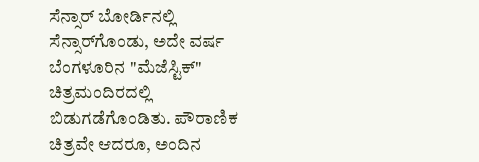ಸೆನ್ಸಾರ್‌ ಬೋರ್ಡಿನಲ್ಲಿ ಸೆನ್ಸಾರ್‌ಗೊಂಡು, ಅದೇ ವರ್ಷ ಬೆಂಗಳೂರಿನ "ಮೆಜೆಸ್ಟಿಕ್‌" ಚಿತ್ರಮಂದಿರದಲ್ಲಿ ಬಿಡುಗಡೆಗೊಂಡಿತು. ಪೌರಾಣಿಕ ಚಿತ್ರವೇ ಆದರೂ, ಅಂದಿನ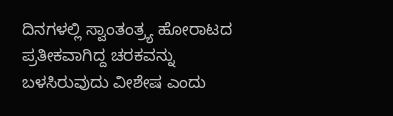ದಿನಗಳಲ್ಲಿ ಸ್ವಾಂತಂತ್ರ್ಯ ಹೋರಾಟದ ಪ್ರತೀಕವಾಗಿದ್ದ ಚರಕವನ್ನು ಬಳಸಿರುವುದು ವೀಶೇಷ ಎಂದು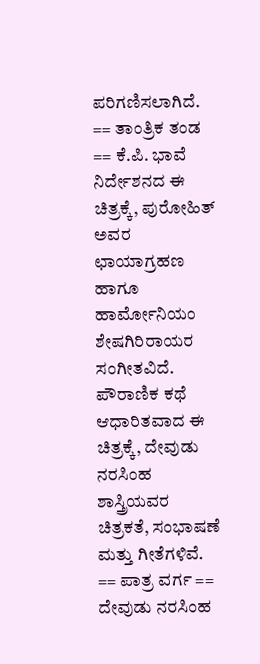ಪರಿಗಣಿಸಲಾಗಿದೆ. == ತಾಂತ್ರಿಕ ತಂಡ == ಕೆ.ಪಿ. ಭಾವೆ ನಿರ್ದೇಶನದ ಈ ಚಿತ್ರಕ್ಕೆ, ಪುರೋಹಿತ್‌ ಅವರ ಛಾಯಾಗ್ರಹಣ ಹಾಗೂ ಹಾರ್ಮೋನಿಯಂ ಶೇಷಗಿರಿರಾಯರ ಸಂಗೀತವಿದೆ. ಪೌರಾಣಿಕ ಕಥೆ ಆಧಾರಿತವಾದ ಈ ಚಿತ್ರಕ್ಕೆ, ದೇವುಡು ನರಸಿಂಹ ಶಾಸ್ತ್ರಿಯವರ ಚಿತ್ರಕತೆ, ಸಂಭಾಷಣೆ ಮತ್ತು ಗೀತೆಗಳಿವೆ. == ಪಾತ್ರ ವರ್ಗ == ದೇವುಡು ನರಸಿಂಹ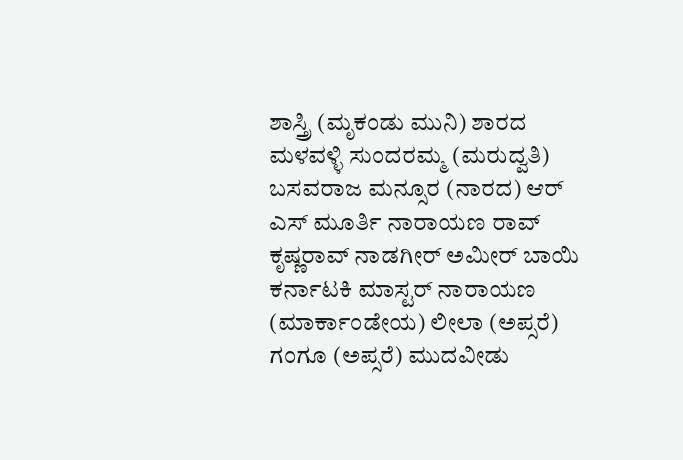ಶಾಸ್ತ್ರಿ (ಮೃಕಂಡು ಮುನಿ) ಶಾರದ ಮಳವಳ್ಳಿ ಸುಂದರಮ್ಮ (ಮರುದ್ವತಿ) ಬಸವರಾಜ ಮನ್ಸೂರ (ನಾರದ) ಆರ್ ಎಸ್ ಮೂರ್ತಿ ನಾರಾಯಣ ರಾವ್ ಕೃಷ್ಣರಾವ್ ನಾಡಗೀರ್ ಅಮೀರ್‌ ಬಾಯಿ ಕರ್ನಾಟಕಿ ಮಾಸ್ಟರ್ ನಾರಾಯಣ (ಮಾರ್ಕಾಂಡೇಯ) ಲೀಲಾ (ಅಪ್ಸರೆ) ಗಂಗೂ (ಅಪ್ಸರೆ) ಮುದವೀಡು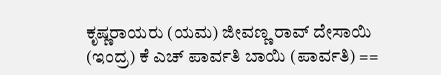ಕೃಷ್ಣರಾಯರು (ಯಮ) ಜೀವಣ್ಣ ರಾವ್ ದೇಸಾಯಿ (ಇಂದ್ರ) ಕೆ ಎಚ್ ಪಾರ್ವತಿ ಬಾಯಿ (ಪಾರ್ವತಿ) ==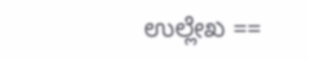ಉಲ್ಲೇಖ ==